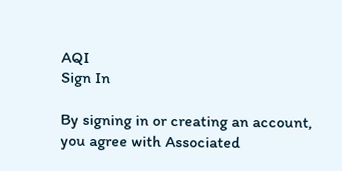AQI
Sign In

By signing in or creating an account, you agree with Associated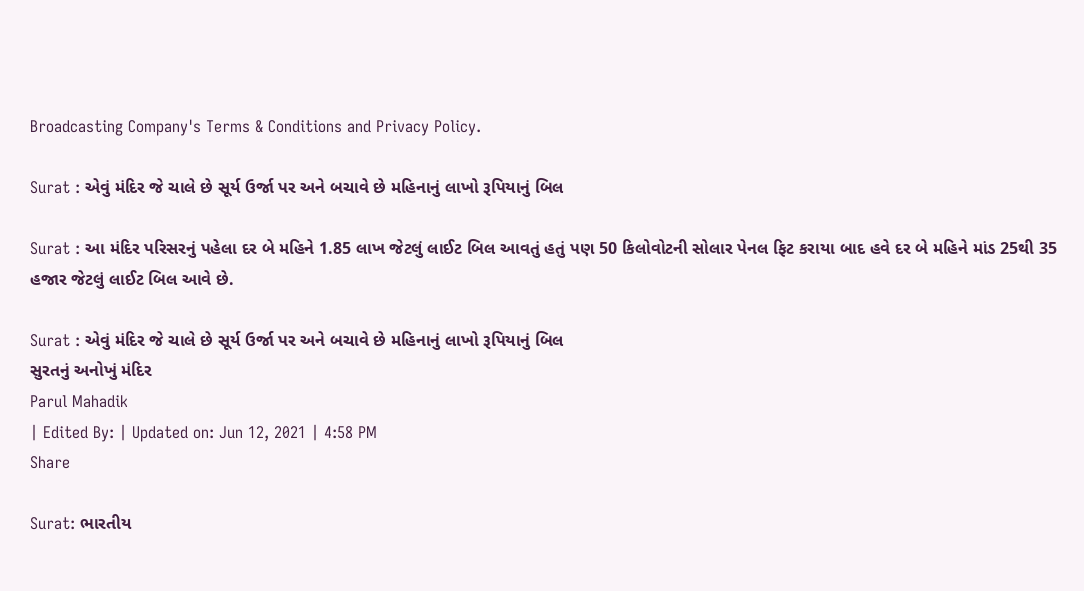Broadcasting Company's Terms & Conditions and Privacy Policy.

Surat : એવું મંદિર જે ચાલે છે સૂર્ય ઉર્જા પર અને બચાવે છે મહિનાનું લાખો રૂપિયાનું બિલ

Surat : આ મંદિર પરિસરનું પહેલા દર બે મહિને 1.85 લાખ જેટલું લાઈટ બિલ આવતું હતું પણ 50 કિલોવોટની સોલાર પેનલ ફિટ કરાયા બાદ હવે દર બે મહિને માંડ 25થી 35 હજાર જેટલું લાઈટ બિલ આવે છે.

Surat : એવું મંદિર જે ચાલે છે સૂર્ય ઉર્જા પર અને બચાવે છે મહિનાનું લાખો રૂપિયાનું બિલ
સુરતનું અનોખું મંદિર
Parul Mahadik
| Edited By: | Updated on: Jun 12, 2021 | 4:58 PM
Share

Surat: ભારતીય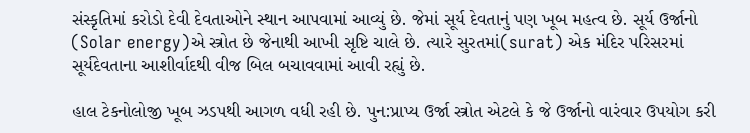સંસ્કૃતિમાં કરોડો દેવી દેવતાઓને સ્થાન આપવામાં આવ્યું છે. જેમાં સૂર્ય દેવતાનું પણ ખૂબ મહત્વ છે. સૂર્ય ઉર્જાનો (Solar energy)એ સ્ત્રોત છે જેનાથી આખી સૃષ્ટિ ચાલે છે. ત્યારે સુરતમાં(surat) એક મંદિર પરિસરમાં સૂર્યદેવતાના આશીર્વાદથી વીજ બિલ બચાવવામાં આવી રહ્યું છે.

હાલ ટેકનોલોજી ખૂબ ઝડપથી આગળ વધી રહી છે. પુન:પ્રાપ્ય ઉર્જા સ્ત્રોત એટલે કે જે ઉર્જાનો વારંવાર ઉપયોગ કરી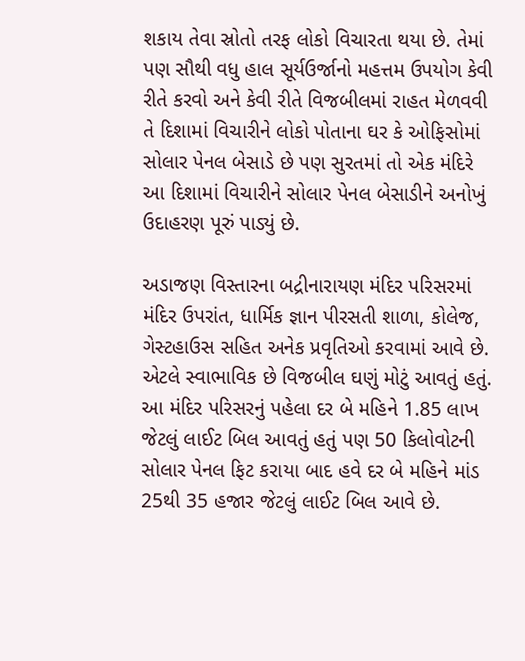શકાય તેવા સ્રોતો તરફ લોકો વિચારતા થયા છે. તેમાં પણ સૌથી વધુ હાલ સૂર્યઉર્જાનો મહત્તમ ઉપયોગ કેવી રીતે કરવો અને કેવી રીતે વિજબીલમાં રાહત મેળવવી તે દિશામાં વિચારીને લોકો પોતાના ઘર કે ઓફિસોમાં સોલાર પેનલ બેસાડે છે પણ સુરતમાં તો એક મંદિરે આ દિશામાં વિચારીને સોલાર પેનલ બેસાડીને અનોખું ઉદાહરણ પૂરું પાડ્યું છે.

અડાજણ વિસ્તારના બદ્રીનારાયણ મંદિર પરિસરમાં મંદિર ઉપરાંત, ધાર્મિક જ્ઞાન પીરસતી શાળા, કોલેજ, ગેસ્ટહાઉસ સહિત અનેક પ્રવૃતિઓ કરવામાં આવે છે. એટલે સ્વાભાવિક છે વિજબીલ ઘણું મોટું આવતું હતું. આ મંદિર પરિસરનું પહેલા દર બે મહિને 1.85 લાખ જેટલું લાઈટ બિલ આવતું હતું પણ 50 કિલોવોટની સોલાર પેનલ ફિટ કરાયા બાદ હવે દર બે મહિને માંડ 25થી 35 હજાર જેટલું લાઈટ બિલ આવે છે.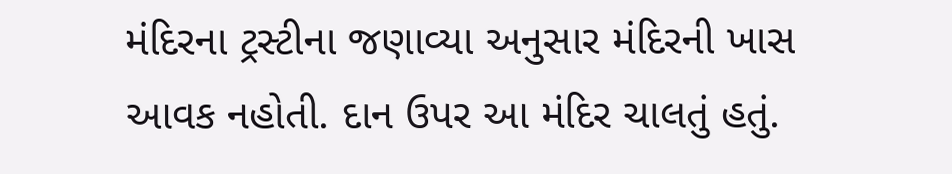મંદિરના ટ્રસ્ટીના જણાવ્યા અનુસાર મંદિરની ખાસ આવક નહોતી. દાન ઉપર આ મંદિર ચાલતું હતું.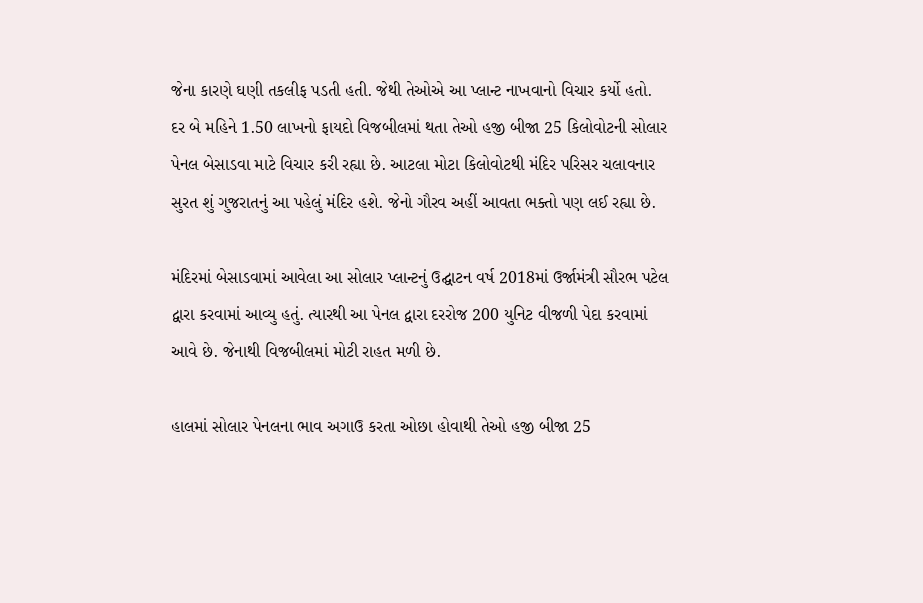જેના કારણે ઘણી તકલીફ પડતી હતી. જેથી તેઓએ આ પ્લાન્ટ નાખવાનો વિચાર કર્યો હતો. દર બે મહિને 1.50 લાખનો ફાયદો વિજબીલમાં થતા તેઓ હજી બીજા 25 કિલોવોટની સોલાર પેનલ બેસાડવા માટે વિચાર કરી રહ્યા છે. આટલા મોટા કિલોવોટથી મંદિર પરિસર ચલાવનાર સુરત શું ગુજરાતનું આ પહેલું મંદિર હશે. જેનો ગૌરવ અહીં આવતા ભક્તો પણ લઈ રહ્યા છે.

મંદિરમાં બેસાડવામાં આવેલા આ સોલાર પ્લાન્ટનું ઉદ્ઘાટન વર્ષ 2018માં ઉર્જામંત્રી સૌરભ પટેલ દ્વારા કરવામાં આવ્યુ હતું. ત્યારથી આ પેનલ દ્વારા દરરોજ 200 યુનિટ વીજળી પેદા કરવામાં આવે છે. જેનાથી વિજબીલમાં મોટી રાહત મળી છે.

હાલમાં સોલાર પેનલના ભાવ અગાઉ કરતા ઓછા હોવાથી તેઓ હજી બીજા 25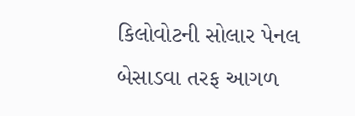કિલોવોટની સોલાર પેનલ બેસાડવા તરફ આગળ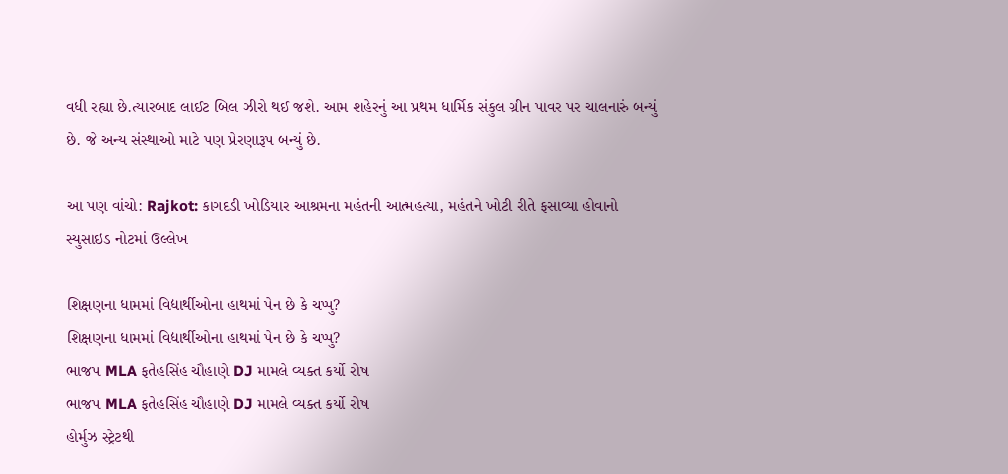વધી રહ્યા છે.ત્યારબાદ લાઈટ બિલ ઝીરો થઈ જશે. આમ શહેરનું આ પ્રથમ ધાર્મિક સંકુલ ગ્રીન પાવર પર ચાલનારું બન્યું છે. જે અન્ય સંસ્થાઓ માટે પણ પ્રેરણારૂપ બન્યું છે.

આ પણ વાંચો: Rajkot: કાગદડી ખોડિયાર આશ્રમના મહંતની આત્મહત્યા, મહંતને ખોટી રીતે ફસાવ્યા હોવાનો સ્યુસાઇડ નોટમાં ઉલ્લેખ

શિક્ષણના ધામમાં વિદ્યાર્થીઓના હાથમાં પેન છે કે ચપ્પુ?
શિક્ષણના ધામમાં વિદ્યાર્થીઓના હાથમાં પેન છે કે ચપ્પુ?
ભાજપ MLA ફતેહસિંહ ચૌહાણે DJ મામલે વ્યક્ત કર્યો રોષ
ભાજપ MLA ફતેહસિંહ ચૌહાણે DJ મામલે વ્યક્ત કર્યો રોષ
હોર્મુઝ સ્ટ્રેટથી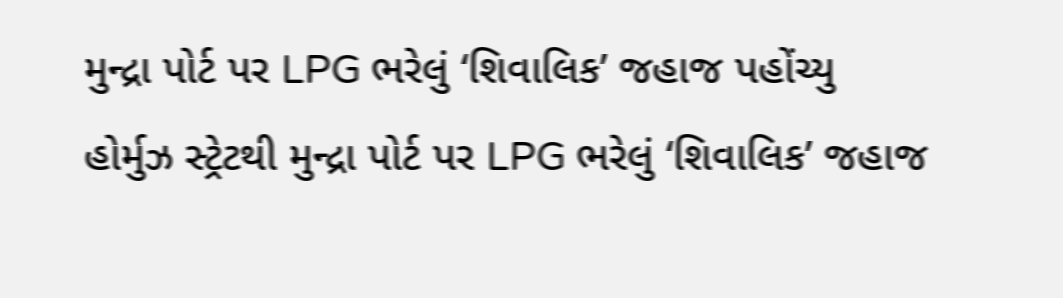મુન્દ્રા પોર્ટ પર LPG ભરેલું ‘શિવાલિક’ જહાજ પહોંચ્યુ
હોર્મુઝ સ્ટ્રેટથી મુન્દ્રા પોર્ટ પર LPG ભરેલું ‘શિવાલિક’ જહાજ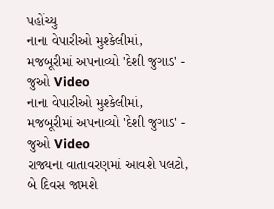પહોંચ્યુ
નાના વેપારીઓ મુશ્કેલીમાં, મજબૂરીમાં અપનાવ્યો 'દેશી જુગાડ' - જુઓ Video
નાના વેપારીઓ મુશ્કેલીમાં, મજબૂરીમાં અપનાવ્યો 'દેશી જુગાડ' - જુઓ Video
રાજ્યના વાતાવરણમાં આવશે પલટો, બે દિવસ જામશે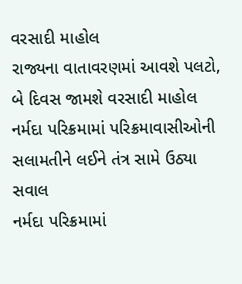વરસાદી માહોલ
રાજ્યના વાતાવરણમાં આવશે પલટો, બે દિવસ જામશે વરસાદી માહોલ
નર્મદા પરિક્રમામાં પરિક્રમાવાસીઓની સલામતીને લઈને તંત્ર સામે ઉઠ્યા સવાલ
નર્મદા પરિક્રમામાં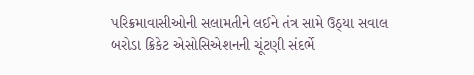પરિક્રમાવાસીઓની સલામતીને લઈને તંત્ર સામે ઉઠ્યા સવાલ
બરોડા ક્રિકેટ એસોસિએશનની ચૂંટણી સંદર્ભે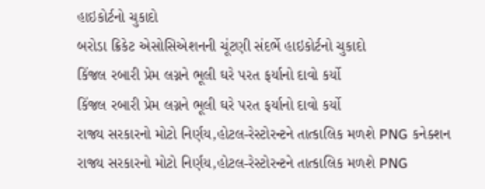હાઇકોર્ટનો ચુકાદો
બરોડા ક્રિકેટ એસોસિએશનની ચૂંટણી સંદર્ભે હાઇકોર્ટનો ચુકાદો
કિંજલ રબારી પ્રેમ લગ્નને ભૂલી ઘરે પરત ફર્યાનો દાવો કર્યો
કિંજલ રબારી પ્રેમ લગ્નને ભૂલી ઘરે પરત ફર્યાનો દાવો કર્યો
રાજ્ય સરકારનો મોટો નિર્ણય,હોટલ-રેસ્ટોરન્ટને તાત્કાલિક મળશે PNG કનેક્શન
રાજ્ય સરકારનો મોટો નિર્ણય,હોટલ-રેસ્ટોરન્ટને તાત્કાલિક મળશે PNG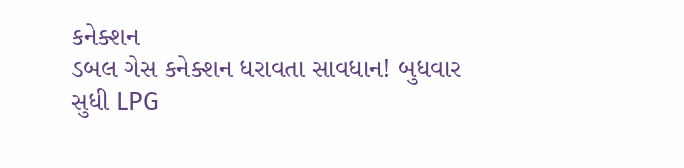કનેક્શન
ડબલ ગેસ કનેક્શન ધરાવતા સાવધાન! બુધવાર સુધી LPG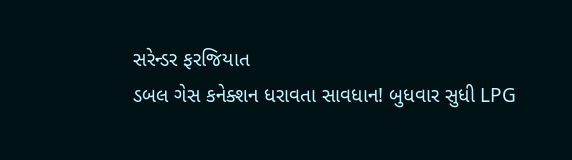સરેન્ડર ફરજિયાત
ડબલ ગેસ કનેક્શન ધરાવતા સાવધાન! બુધવાર સુધી LPG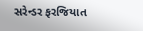સરેન્ડર ફરજિયાત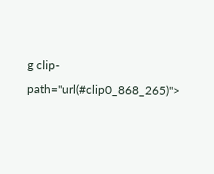g clip-path="url(#clip0_868_265)">